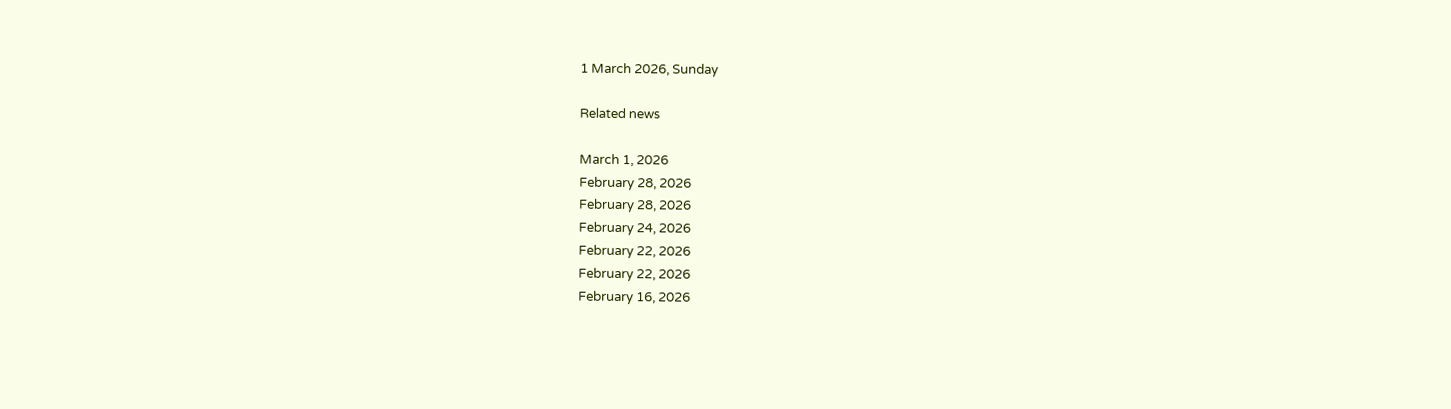1 March 2026, Sunday

Related news

March 1, 2026
February 28, 2026
February 28, 2026
February 24, 2026
February 22, 2026
February 22, 2026
February 16, 2026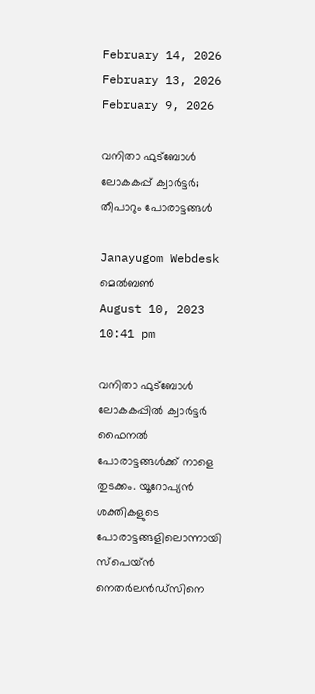February 14, 2026
February 13, 2026
February 9, 2026

വനിതാ ഫുട്ബോള്‍ ലോകകപ്പ്‌ ക്വാര്‍ട്ടര്‍; തീപാറും പോരാട്ടങ്ങള്‍

Janayugom Webdesk
മെല്‍ബണ്‍
August 10, 2023 10:41 pm

വനിതാ ഫുട്ബോള്‍ ലോകകപ്പില്‍ ക്വാര്‍ട്ടര്‍ ഫൈനല്‍ പോരാട്ടങ്ങള്‍ക്ക് നാളെ തുടക്കം. യൂറോപ്യന്‍ ശക്തികളുടെ പോരാട്ടങ്ങളിലൊന്നായി സ്പെയ്ൻ നെതര്‍ലൻഡ്സിനെ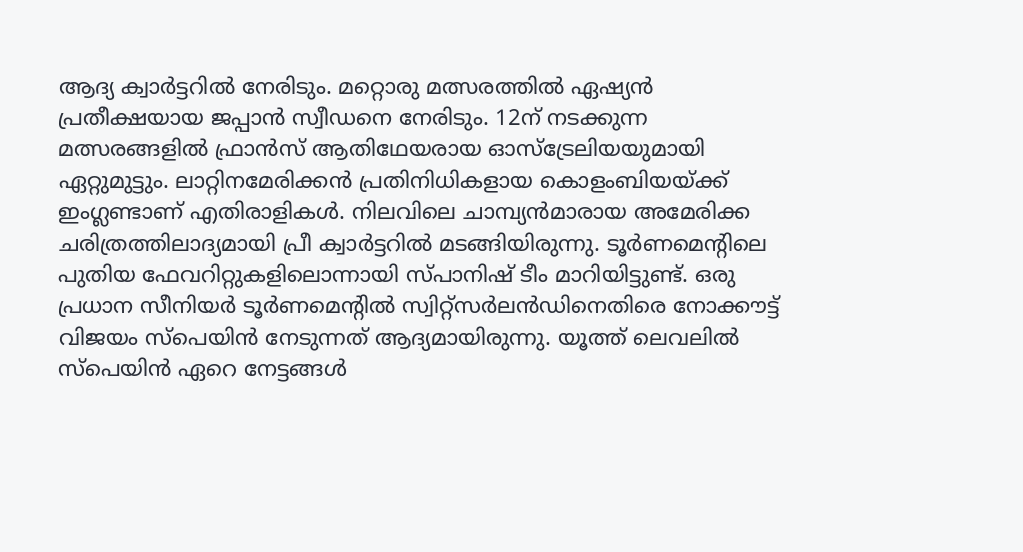ആദ്യ ക്വാര്‍ട്ടറില്‍ നേരിടും. മറ്റൊരു മത്സരത്തില്‍ ഏഷ്യന്‍ പ്രതീക്ഷയായ ജപ്പാൻ സ്വീഡനെ നേരിടും. 12ന് നടക്കുന്ന മത്സരങ്ങളില്‍ ഫ്രാൻസ് ആതിഥേയരായ ഓസ്ട്രേലിയയുമായി ഏറ്റുമുട്ടും. ലാറ്റിനമേരിക്കൻ പ്രതിനിധികളായ കൊളംബിയയ്ക്ക് ഇംഗ്ലണ്ടാണ് എതിരാളികള്‍. നിലവിലെ ചാമ്പ്യൻമാരായ അമേരിക്ക ചരിത്രത്തിലാദ്യമായി പ്രീ ക്വാര്‍ട്ടറില്‍ മടങ്ങിയിരുന്നു. ടൂര്‍ണമെന്റിലെ പുതിയ ഫേവറിറ്റുകളിലൊന്നായി സ്പാനിഷ് ടീം മാറിയിട്ടുണ്ട്. ഒരു പ്രധാന സീനിയർ ടൂർണമെന്റിൽ സ്വിറ്റ്‌സർലൻഡിനെതിരെ നോക്കൗട്ട് വിജയം സ്‌പെയിന്‍ നേടുന്നത് ആദ്യമായിരുന്നു. യൂത്ത് ലെവലിൽ സ്പെയിന്‍ ഏറെ നേട്ടങ്ങള്‍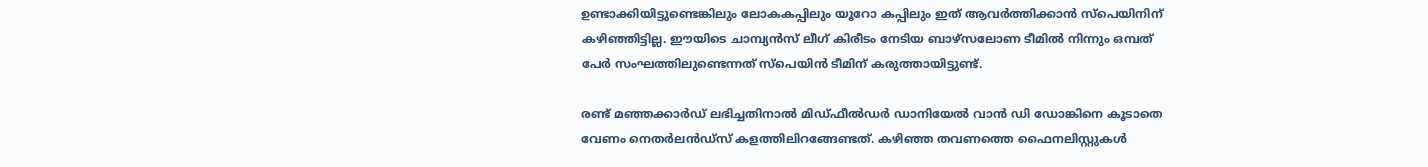ഉണ്ടാക്കിയിട്ടുണ്ടെങ്കിലും ലോകകപ്പിലും യൂറോ കപ്പിലും ഇത് ആവര്‍ത്തിക്കാന്‍ സ്പെയിനിന് കഴിഞ്ഞിട്ടില്ല. ഈയിടെ ചാമ്പ്യൻസ് ലീഗ് കിരീടം നേടിയ ബാഴ്‌സലോണ ടീമിൽ നിന്നും ഒമ്പത് പേര്‍ സംഘത്തിലുണ്ടെന്നത് സ്പെയിന്‍ ടീമിന് കരുത്തായിട്ടുണ്ട്.

രണ്ട് മഞ്ഞക്കാർഡ് ലഭിച്ചതിനാല്‍ മിഡ്ഫീൽഡർ ഡാനിയേൽ വാൻ ഡി ഡോങ്കിനെ കൂടാതെ വേണം നെതർലൻഡ്സ് കളത്തിലിറങ്ങേണ്ടത്. കഴിഞ്ഞ തവണത്തെ ഫൈനലിസ്റ്റുകള്‍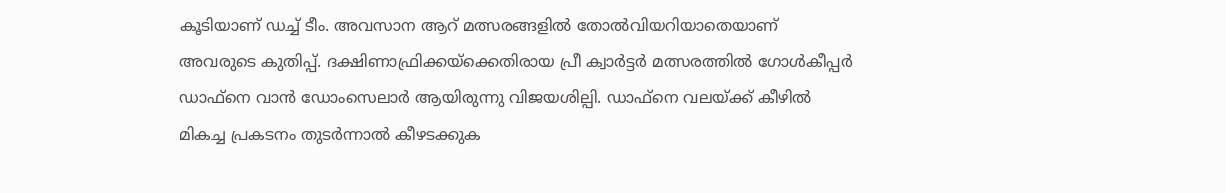കൂടിയാണ് ഡച്ച് ടീം. അവസാന ആറ് മത്സരങ്ങളില്‍ തോല്‍വിയറിയാതെയാണ് അവരുടെ കുതിപ്പ്. ദക്ഷിണാഫ്രിക്കയ്ക്കെതിരായ പ്രീ ക്വാര്‍ട്ടര്‍ മത്സരത്തില്‍ ഗോള്‍കീപ്പര്‍ ഡാഫ്‌നെ വാൻ ഡോംസെലാർ ആയിരുന്നു വിജയശില്പി. ഡാഫ്‌നെ വലയ്ക്ക് കീഴില്‍ മികച്ച പ്രകടനം തുടര്‍ന്നാല്‍ കീഴടക്കുക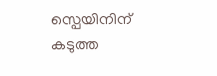സ്പെയിനിന് കടുത്ത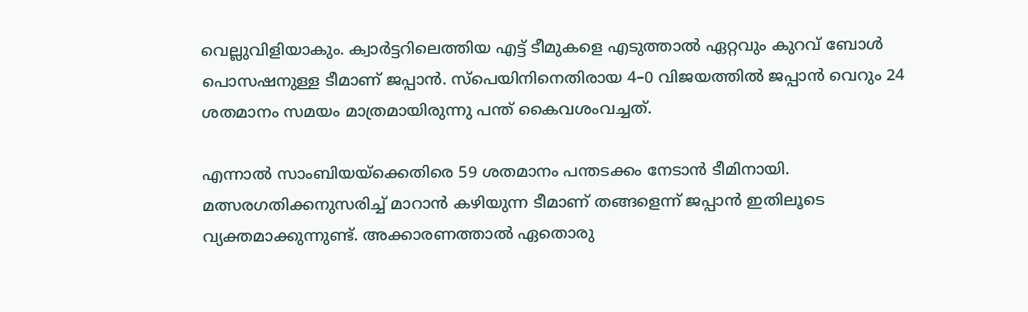വെല്ലുവിളിയാകും. ക്വാര്‍ട്ടറിലെത്തിയ എട്ട് ടീമുകളെ എടുത്താല്‍ ഏറ്റവും കുറവ് ബോള്‍ പൊസഷനുള്ള ടീമാണ് ജപ്പാന്‍. സ്‌പെയിനിനെതിരായ 4–0 വിജയത്തിൽ ജപ്പാന്‍ വെറും 24 ശതമാനം സമയം മാത്രമായിരുന്നു പന്ത് കൈവശംവച്ചത്.

എന്നാല്‍ സാംബിയയ്‌ക്കെതിരെ 59 ശതമാനം പന്തടക്കം നേടാന്‍ ടീമിനായി. മത്സരഗതിക്കനുസരിച്ച് മാറാന്‍ കഴിയുന്ന ടീമാണ് തങ്ങളെന്ന് ജപ്പാന്‍ ഇതിലൂടെ വ്യക്തമാക്കുന്നുണ്ട്. അക്കാരണത്താല്‍ ഏതൊരു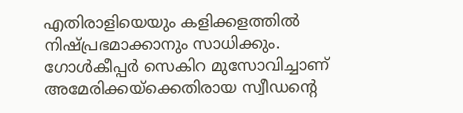എതിരാളിയെയും കളിക്കളത്തില്‍ നിഷ്പ്രഭമാക്കാനും സാധിക്കും. ഗോൾകീപ്പർ സെകിറ മുസോവിച്ചാണ് അമേരിക്കയ്‌ക്കെതിരായ സ്വീഡന്റെ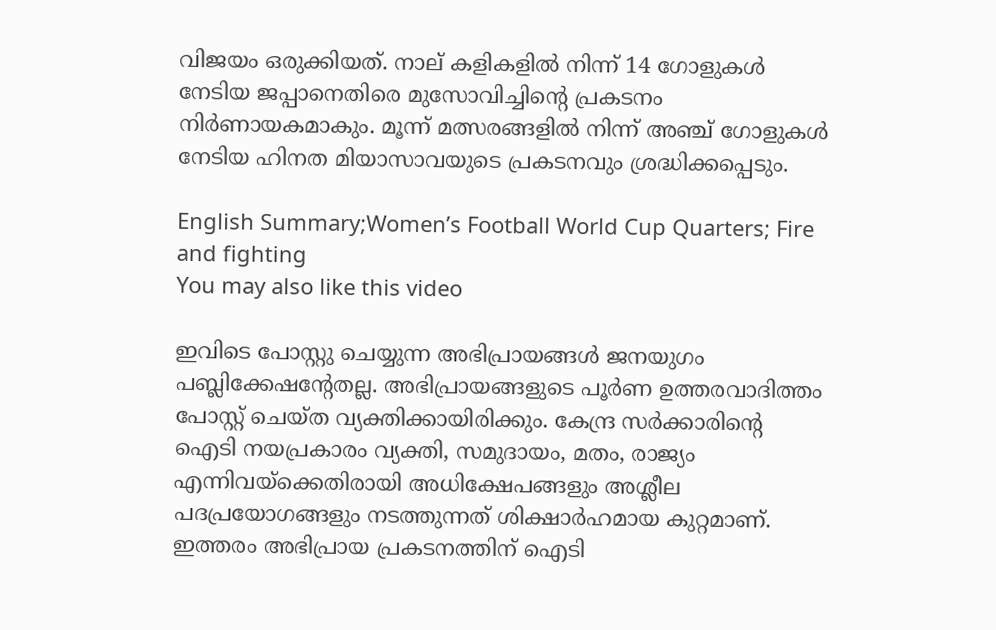വിജയം ഒരുക്കിയത്. നാല് കളികളിൽ നിന്ന് 14 ഗോളുകൾ നേടിയ ജപ്പാനെതിരെ മുസോവിച്ചിന്റെ പ്രകടനം നിര്‍ണായകമാകും. മൂന്ന് മത്സരങ്ങളിൽ നിന്ന് അഞ്ച് ഗോളുകൾ നേടിയ ഹിനത മിയാസാവയുടെ പ്രകടനവും ശ്രദ്ധിക്കപ്പെടും.

English Summary;Women’s Football World Cup Quarters; Fire and fighting
You may also like this video

ഇവിടെ പോസ്റ്റു ചെയ്യുന്ന അഭിപ്രായങ്ങള്‍ ജനയുഗം പബ്ലിക്കേഷന്റേതല്ല. അഭിപ്രായങ്ങളുടെ പൂര്‍ണ ഉത്തരവാദിത്തം പോസ്റ്റ് ചെയ്ത വ്യക്തിക്കായിരിക്കും. കേന്ദ്ര സര്‍ക്കാരിന്റെ ഐടി നയപ്രകാരം വ്യക്തി, സമുദായം, മതം, രാജ്യം എന്നിവയ്‌ക്കെതിരായി അധിക്ഷേപങ്ങളും അശ്ലീല പദപ്രയോഗങ്ങളും നടത്തുന്നത് ശിക്ഷാര്‍ഹമായ കുറ്റമാണ്. ഇത്തരം അഭിപ്രായ പ്രകടനത്തിന് ഐടി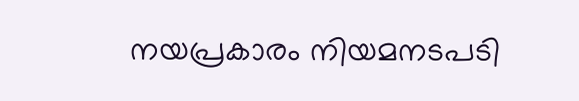നയപ്രകാരം നിയമനടപടി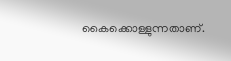കൈക്കൊള്ളുന്നതാണ്.